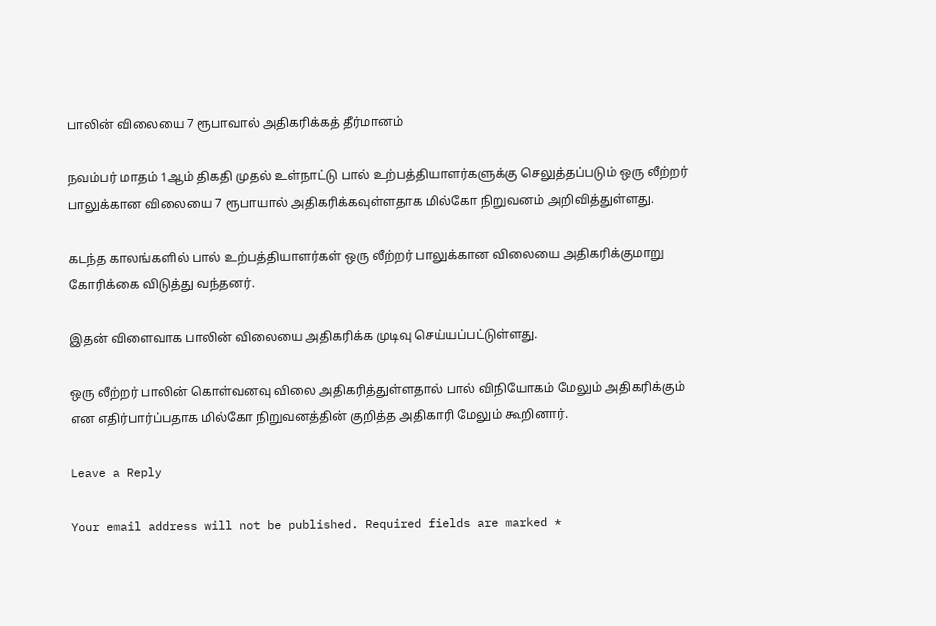பாலின் விலையை 7 ரூபாவால் அதிகரிக்கத் தீர்மானம்

நவம்பர் மாதம் 1ஆம் திகதி முதல் உள்நாட்டு பால் உற்பத்தியாளர்களுக்கு செலுத்தப்படும் ஒரு லீற்றர் பாலுக்கான விலையை 7 ரூபாயால் அதிகரிக்கவுள்ளதாக மில்கோ நிறுவனம் அறிவித்துள்ளது.

கடந்த காலங்களில் பால் உற்பத்தியாளர்கள் ஒரு லீற்றர் பாலுக்கான விலையை அதிகரிக்குமாறு கோரிக்கை விடுத்து வந்தனர்.

இதன் விளைவாக பாலின் விலையை அதிகரிக்க முடிவு செய்யப்பட்டுள்ளது.

ஒரு லீற்றர் பாலின் கொள்வனவு விலை அதிகரித்துள்ளதால் பால் விநியோகம் மேலும் அதிகரிக்கும் என எதிர்பார்ப்பதாக மில்கோ நிறுவனத்தின் குறித்த அதிகாரி மேலும் கூறினார்.

Leave a Reply

Your email address will not be published. Required fields are marked *